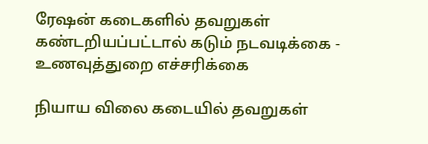ரேஷன் கடைகளில் தவறுகள் கண்டறியப்பட்டால் கடும் நடவடிக்கை - உணவுத்துறை எச்சரிக்கை

நியாய விலை கடையில் தவறுகள்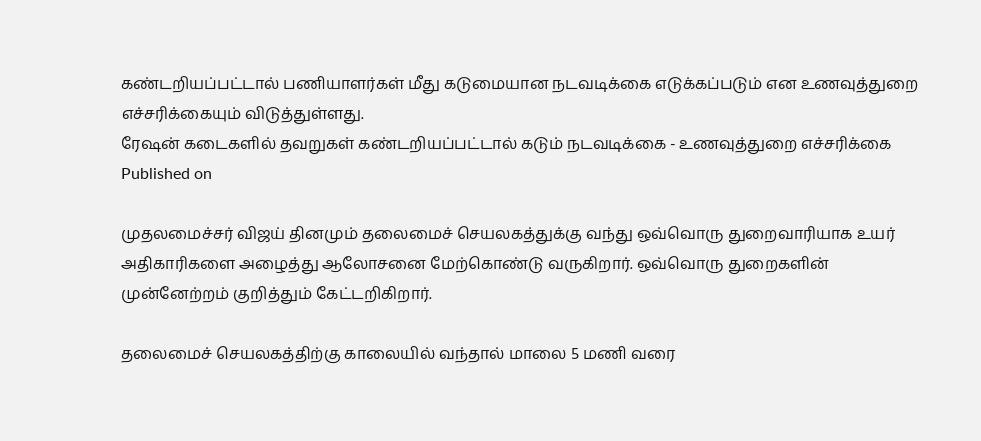கண்டறியப்பட்டால் பணியாளர்கள் மீது கடுமையான நடவடிக்கை எடுக்கப்படும் என உணவுத்துறை எச்சரிக்கையும் விடுத்துள்ளது.
ரேஷன் கடைகளில் தவறுகள் கண்டறியப்பட்டால் கடும் நடவடிக்கை - உணவுத்துறை எச்சரிக்கை
Published on

முதலமைச்சர் விஜய் தினமும் தலைமைச் செயலகத்துக்கு வந்து ஒவ்வொரு துறைவாரியாக உயர் அதிகாரிகளை அழைத்து ஆலோசனை மேற்கொண்டு வருகிறார். ஒவ்வொரு துறைகளின் முன்னேற்றம் குறித்தும் கேட்டறிகிறார்.

தலைமைச் செயலகத்திற்கு காலையில் வந்தால் மாலை 5 மணி வரை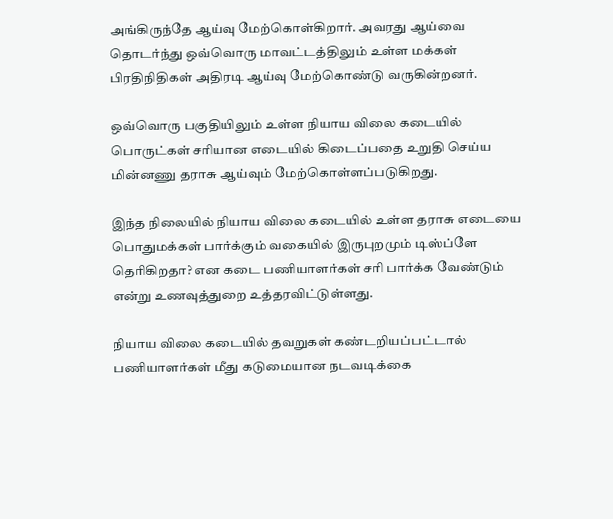அங்கிருந்தே ஆய்வு மேற்கொள்கிறார். அவரது ஆய்வை தொடர்ந்து ஒவ்வொரு மாவட்டத்திலும் உள்ள மக்கள் பிரதிநிதிகள் அதிரடி ஆய்வு மேற்கொண்டு வருகின்றனர்.

ஒவ்வொரு பகுதியிலும் உள்ள நியாய விலை கடையில் பொருட்கள் சரியான எடையில் கிடைப்பதை உறுதி செய்ய மின்னணு தராசு ஆய்வும் மேற்கொள்ளப்படுகிறது.

இந்த நிலையில் நியாய விலை கடையில் உள்ள தராசு எடையை பொதுமக்கள் பார்க்கும் வகையில் இருபுறமும் டிஸ்ப்ளே தெரிகிறதா? என கடை பணியாளர்கள் சரி பார்க்க வேண்டும் என்று உணவுத்துறை உத்தரவிட்டுள்ளது.

நியாய விலை கடையில் தவறுகள் கண்டறியப்பட்டால் பணியாளர்கள் மீது கடுமையான நடவடிக்கை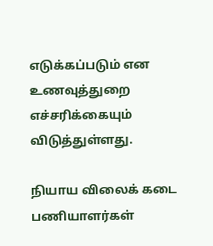எடுக்கப்படும் என உணவுத்துறை எச்சரிக்கையும் விடுத்துள்ளது.

நியாய விலைக் கடை பணியாளர்கள்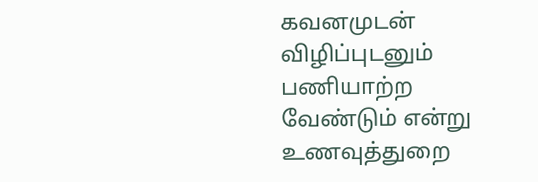கவனமுடன் விழிப்புடனும் பணியாற்ற வேண்டும் என்று உணவுத்துறை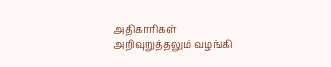அதிகாரிகள் அறிவுறுத்தலும் வழங்கி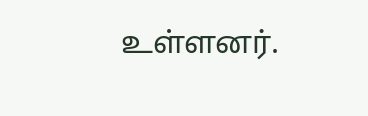உள்ளனர்.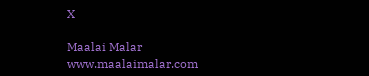X

Maalai Malar
www.maalaimalar.com